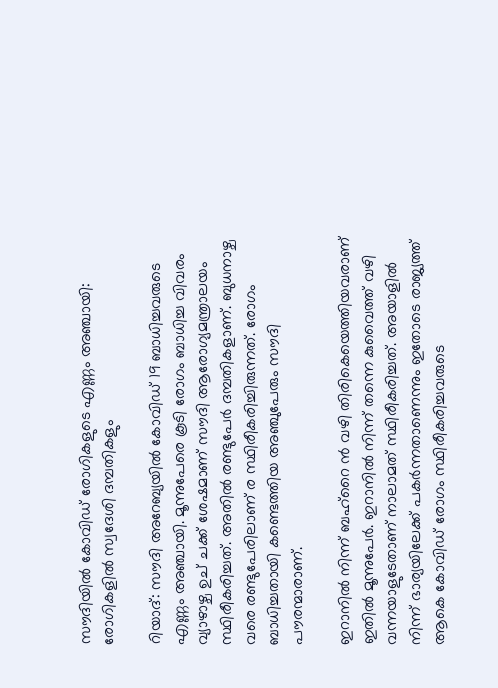സൗദിയിൽ കോവിഡ് രോഗികളുടെ എണ്ണം അഞ്ചായി: രോഗികളിൽ സ്വദേശി ദമ്പതികളും

റിയാദ്: സൗദി അറേബ്യയിൽ കോവിഡ് 19 ബാധിച്ചവരുടെ എണ്ണം അഞ്ചായി. മൂന്നുപേരെ കൂടി രോഗം ബാധിച്ച വിവരം വ്യാഴാഴ്ച ഉച് ചക്ക് ശേഷമാണ് സൗദി ആരോഗ്യമന്ത്രാലയം സ്ഥിരീകരിച്ചത്. അതിൽ രണ്ടുപേർ ദമ്പതികളാണ്. ബുധനാഴ്ച വരെ രണ്ടുപേരിലാണ് ര സ്ഥിരീകരിച്ചിരുന്നത്. രോഗം ബാധിച്ചതായി കണ്ടെത്തിയ അഞ്ചുപേരും സൗദി പൗരന്മാരാണ്.

ഇറാനിൽ നിന്ന് ബഹ്റൈ ൻ വഴി തിരികെയെത്തിയവരാണ് ഇതിൽ മൂന്നുപേർ. ഇറാനിൽ നിന്ന് തന്നെ കുവൈത്ത് വഴി വന്നയാളുടേതാണ് നാലാമത് സ്ഥിരീകരിച്ചത്. അയാളിൽ നിന്ന് ഭാര്യയിലേക്ക് പകർന്നതാണെന്നും ഇതോടെ രാജ്യത്ത് ആകെ കോവിഡ് രോഗം സ്ഥിരീകരിച്ചവരുടെ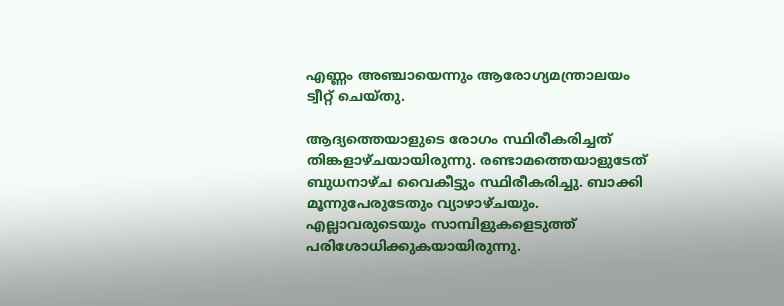എണ്ണം അഞ്ചായെന്നും ആരോഗ്യമന്ത്രാലയം ട്വീറ്റ് ചെയ്തു.

ആദ്യത്തെയാളുടെ രോഗം സ്ഥിരീകരിച്ചത് തിങ്കളാഴ്ചയായിരുന്നു. രണ്ടാമത്തെയാളുടേത് ബുധനാഴ്ച വൈകീട്ടും സ്ഥിരീകരിച്ചു. ബാക്കി മൂന്നുപേരുടേതും വ്യാഴാഴ്ചയും. എല്ലാവരുടെയും സാമ്പിളുകളെടുത്ത് പരിശോധിക്കുകയായിരുന്നു.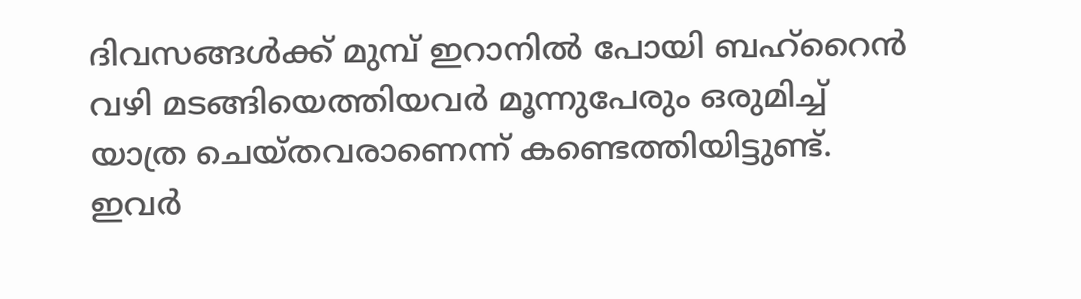ദിവസങ്ങൾക്ക് മുമ്പ് ഇറാനിൽ പോയി ബഹ്റൈൻ വഴി മടങ്ങിയെത്തിയവർ മൂന്നുപേരും ഒരുമിച്ച് യാത്ര ചെയ്തവരാണെന്ന് കണ്ടെത്തിയിട്ടുണ്ട്. ഇവർ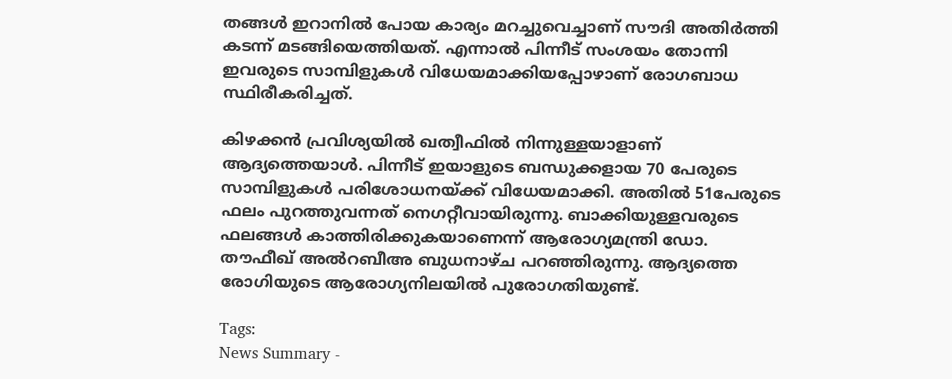തങ്ങൾ ഇറാനിൽ പോയ കാര്യം മറച്ചുവെച്ചാണ് സൗദി അതിർത്തി കടന്ന് മടങ്ങിയെത്തിയത്. എന്നാൽ പിന്നീട് സംശയം തോന്നി ഇവരുടെ സാമ്പിളുകൾ വിധേയമാക്കിയപ്പോഴാണ് രോഗബാധ സ്ഥിരീകരിച്ചത്.

കിഴക്കൻ പ്രവിശ്യയിൽ ഖത്വീഫിൽ നിന്നുള്ളയാളാണ് ആദ്യത്തെയാൾ. പിന്നീട് ഇയാളുടെ ബന്ധുക്കളായ 70 പേരുടെ സാമ്പിളുകൾ പരിശോധനയ്ക്ക് വിധേയമാക്കി. അതിൽ 51പേരുടെ ഫലം പുറത്തുവന്നത് നെഗറ്റീവായിരുന്നു. ബാക്കിയുള്ളവരുടെ ഫലങ്ങൾ കാത്തിരിക്കുകയാണെന്ന് ആരോഗ്യമന്ത്രി ഡോ. തൗഫീഖ് അൽറബീഅ ബുധനാഴ്ച പറഞ്ഞിരുന്നു. ആദ്യത്തെ രോഗിയുടെ ആരോഗ്യനിലയിൽ പുരോഗതിയുണ്ട്.

Tags:
News Summary -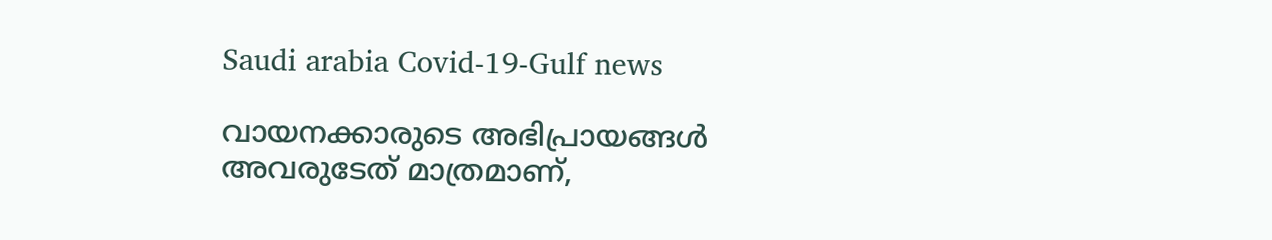Saudi arabia Covid-19-Gulf news

വായനക്കാരുടെ അഭിപ്രായങ്ങള്‍ അവരുടേത് മാത്രമാണ്,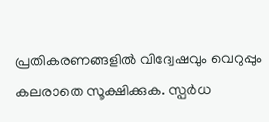പ്രതികരണങ്ങളിൽ വിദ്വേഷവും വെറുപ്പും കലരാതെ സൂക്ഷിക്കുക. സ്പർധ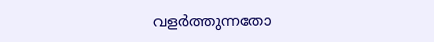വളർത്തുന്നതോ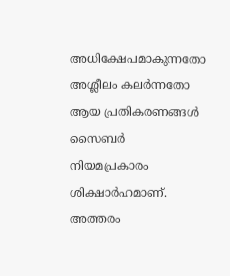അധിക്ഷേപമാകുന്നതോ അശ്ലീലം കലർന്നതോ ആയ പ്രതികരണങ്ങൾ സൈബർ നിയമപ്രകാരം ശിക്ഷാർഹമാണ്. അത്തരം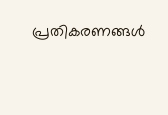പ്രതികരണങ്ങൾ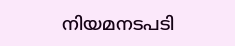നിയമനടപടി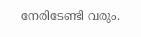നേരിടേണ്ടി വരും.